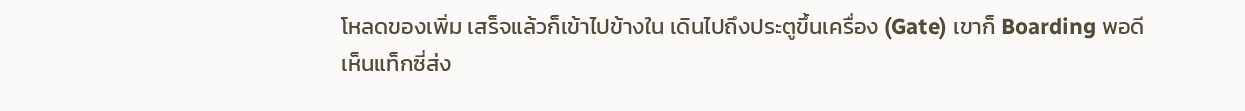โหลดของเพิ่ม เสร็จแล้วก็เข้าไปข้างใน เดินไปถึงประตูขึ้นเครื่อง (Gate) เขาก็ Boarding พอดี
เห็นแท็กซี่ส่ง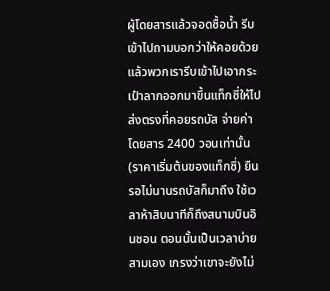ผู้โดยสารแล้วจอดซื้อน้ำ รีบเข้าไปถามบอกว่าให้คอยด้วย แล้วพวกเรารีบเข้าไปเอากระเป๋าลากออกมาขึ้นแท็กซี่ให้ไปส่งตรงที่คอยรถบัส จ่ายค่าโดยสาร 2400 วอนเท่านั้น (ราคาเริ่มต้นของแท็กซี่) ยืนรอไม่นานรถบัสก็มาถึง ใช้เวลาห้าสิบนาทีก็ถึงสนามบินอินชอน ตอนนั้นเป็นเวลาบ่ายสามเอง เกรงว่าเขาจะยังไม่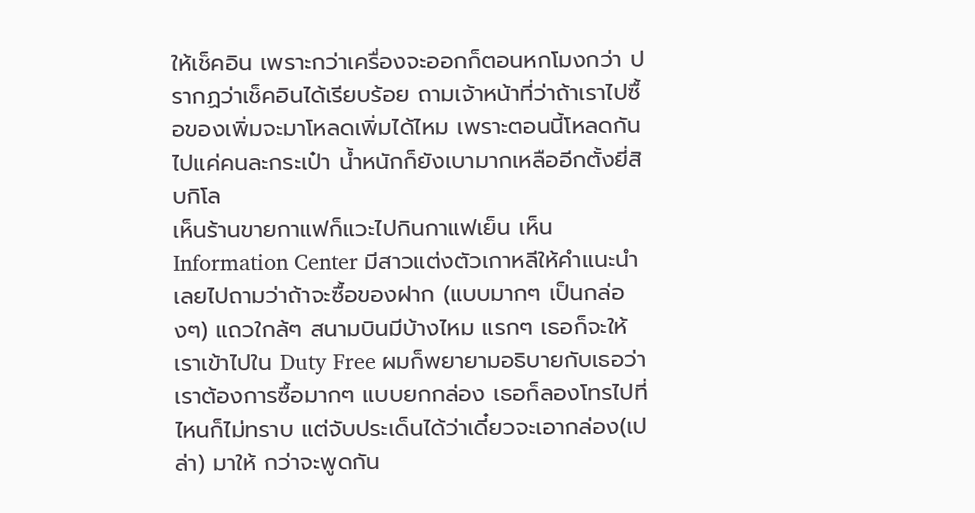ให้เช็คอิน เพราะกว่าเครื่องจะออกก็ตอนหกโมงกว่า ปรากฏว่าเช็คอินได้เรียบร้อย ถามเจ้าหน้าที่ว่าถ้าเราไปซื้อของเพิ่มจะมาโหลดเพิ่มได้ไหม เพราะตอนนี้โหลดกันไปแค่คนละกระเป๋า น้ำหนักก็ยังเบามากเหลืออีกตั้งยี่สิบกิโล
เห็นร้านขายกาแฟก็แวะไปกินกาแฟเย็น เห็น Information Center มีสาวแต่งตัวเกาหลีให้คำแนะนำ เลยไปถามว่าถ้าจะซื้อของฝาก (แบบมากๆ เป็นกล่องๆ) แถวใกล้ๆ สนามบินมีบ้างไหม แรกๆ เธอก็จะให้เราเข้าไปใน Duty Free ผมก็พยายามอธิบายกับเธอว่าเราต้องการซื้อมากๆ แบบยกกล่อง เธอก็ลองโทรไปที่ไหนก็ไม่ทราบ แต่จับประเด็นได้ว่าเดี๋ยวจะเอากล่อง(เปล่า) มาให้ กว่าจะพูดกัน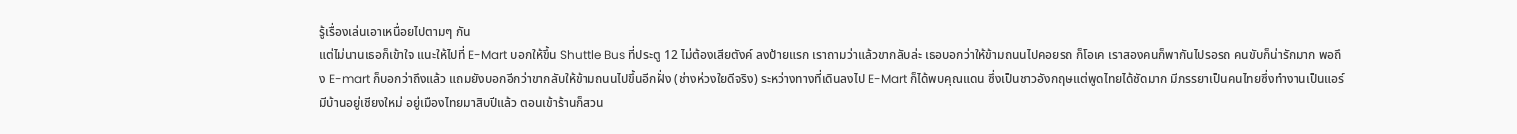รู้เรื่องเล่นเอาเหนื่อยไปตามๆ กัน
แต่ไม่นานเธอก็เข้าใจ แนะให้ไปที่ E-Mart บอกให้ขึ้น Shuttle Bus ที่ประตู 12 ไม่ต้องเสียตังค์ ลงป้ายแรก เราถามว่าแล้วขากลับล่ะ เธอบอกว่าให้ข้ามถนนไปคอยรถ ก็โอเค เราสองคนก็พากันไปรอรถ คนขับก็น่ารักมาก พอถึง E-mart ก็บอกว่าถึงแล้ว แถมยังบอกอีกว่าขากลับให้ข้ามถนนไปขึ้นอีกฝั่ง (ช่างห่วงใยดีจริง) ระหว่างทางที่เดินลงไป E-Mart ก็ได้พบคุณแดน ซึ่งเป็นชาวอังกฤษแต่พูดไทยได้ชัดมาก มีภรรยาเป็นคนไทยซึ่งทำงานเป็นแอร์ มีบ้านอยู่เชียงใหม่ อยู่เมืองไทยมาสิบปีแล้ว ตอนเข้าร้านก็สวน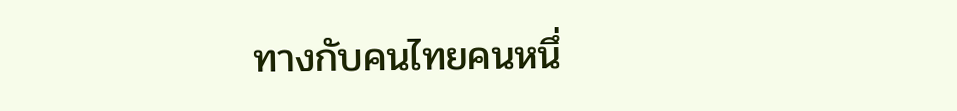ทางกับคนไทยคนหนึ่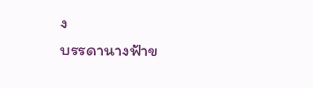ง
บรรดานางฟ้าข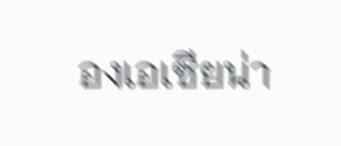องเอเซียน่า